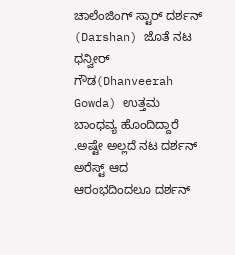ಚಾಲೆಂಜಿಂಗ್ ಸ್ಟಾರ್ ದರ್ಶನ್ (Darshan) ಜೊತೆ ನಟ ಧನ್ವೀರ್ ಗೌಡ(Dhanveerah Gowda) ಉತ್ತಮ ಬಾಂಧವ್ಯ ಹೊಂದಿದ್ದಾರೆ .ಅಷ್ಟೇ ಅಲ್ಲದೆ ನಟ ದರ್ಶನ್ ಅರೆಸ್ಟ್ ಆದ ಆರಂಭದಿಂದಲೂ ದರ್ಶನ್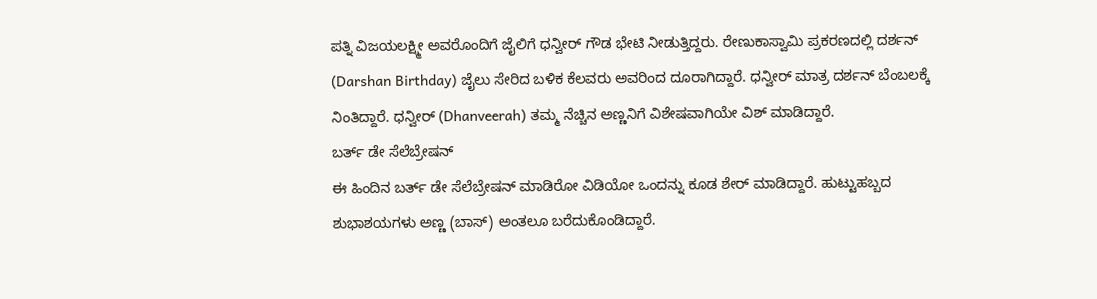ಪತ್ನಿ ವಿಜಯಲಕ್ಷ್ಮೀ ಅವರೊಂದಿಗೆ ಜೈಲಿಗೆ ಧನ್ವೀರ್ ಗೌಡ ಭೇಟಿ ನೀಡುತ್ತಿದ್ದರು. ರೇಣುಕಾಸ್ವಾಮಿ ಪ್ರಕರಣದಲ್ಲಿ ದರ್ಶನ್ (Darshan Birthday) ಜೈಲು ಸೇರಿದ ಬಳಿಕ ಕೆಲವರು ಅವರಿಂದ ದೂರಾಗಿದ್ದಾರೆ. ಧನ್ವೀರ್ ಮಾತ್ರ ದರ್ಶನ್ ಬೆಂಬಲಕ್ಕೆ ನಿಂತಿದ್ದಾರೆ. ಧನ್ವೀರ್ (Dhanveerah) ತಮ್ಮ ನೆಚ್ಚಿನ ಅಣ್ಣನಿಗೆ ವಿಶೇಷವಾಗಿಯೇ ವಿಶ್ ಮಾಡಿದ್ದಾರೆ.
ಬರ್ತ್ ಡೇ ಸೆಲೆಬ್ರೇಷನ್
ಈ ಹಿಂದಿನ ಬರ್ತ್ ಡೇ ಸೆಲೆಬ್ರೇಷನ್ ಮಾಡಿರೋ ವಿಡಿಯೋ ಒಂದನ್ನು ಕೂಡ ಶೇರ್ ಮಾಡಿದ್ದಾರೆ. ಹುಟ್ಟುಹಬ್ಬದ ಶುಭಾಶಯಗಳು ಅಣ್ಣ (ಬಾಸ್) ಅಂತಲೂ ಬರೆದುಕೊಂಡಿದ್ದಾರೆ.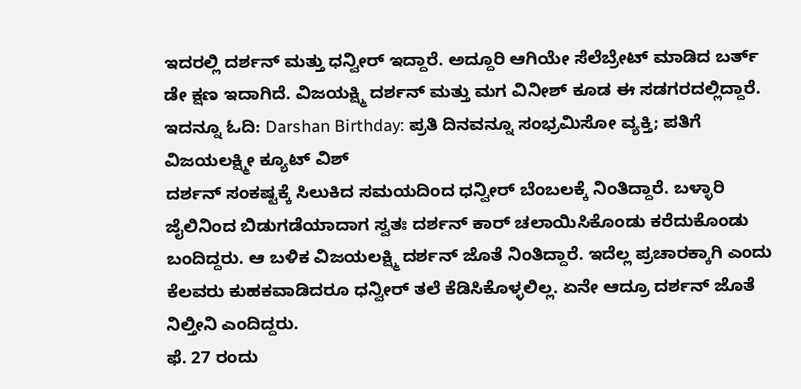ಇದರಲ್ಲಿ ದರ್ಶನ್ ಮತ್ತು ಧನ್ವೀರ್ ಇದ್ದಾರೆ. ಅದ್ದೂರಿ ಆಗಿಯೇ ಸೆಲೆಬ್ರೇಟ್ ಮಾಡಿದ ಬರ್ತ್ ಡೇ ಕ್ಷಣ ಇದಾಗಿದೆ. ವಿಜಯಕ್ಷ್ಮಿ ದರ್ಶನ್ ಮತ್ತು ಮಗ ವಿನೀಶ್ ಕೂಡ ಈ ಸಡಗರದಲ್ಲಿದ್ದಾರೆ.
ಇದನ್ನೂ ಓದಿ: Darshan Birthday: ಪ್ರತಿ ದಿನವನ್ನೂ ಸಂಭ್ರಮಿಸೋ ವ್ಯಕ್ತಿ; ಪತಿಗೆ ವಿಜಯಲಕ್ಷ್ಮೀ ಕ್ಯೂಟ್ ವಿಶ್
ದರ್ಶನ್ ಸಂಕಷ್ಟಕ್ಕೆ ಸಿಲುಕಿದ ಸಮಯದಿಂದ ಧನ್ವೀರ್ ಬೆಂಬಲಕ್ಕೆ ನಿಂತಿದ್ದಾರೆ. ಬಳ್ಳಾರಿ ಜೈಲಿನಿಂದ ಬಿಡುಗಡೆಯಾದಾಗ ಸ್ವತಃ ದರ್ಶನ್ ಕಾರ್ ಚಲಾಯಿಸಿಕೊಂಡು ಕರೆದುಕೊಂಡು ಬಂದಿದ್ದರು. ಆ ಬಳಿಕ ವಿಜಯಲಕ್ಷ್ಮಿ ದರ್ಶನ್ ಜೊತೆ ನಿಂತಿದ್ದಾರೆ. ಇದೆಲ್ಲ ಪ್ರಚಾರಕ್ಕಾಗಿ ಎಂದು ಕೆಲವರು ಕುಹಕವಾಡಿದರೂ ಧನ್ವೀರ್ ತಲೆ ಕೆಡಿಸಿಕೊಳ್ಳಲಿಲ್ಲ. ಏನೇ ಆದ್ರೂ ದರ್ಶನ್ ಜೊತೆ ನಿಲ್ತೀನಿ ಎಂದಿದ್ದರು.
ಫೆ. 27 ರಂದು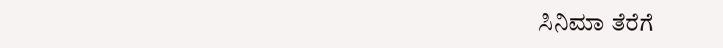ಸಿನಿಮಾ ತೆರೆಗೆ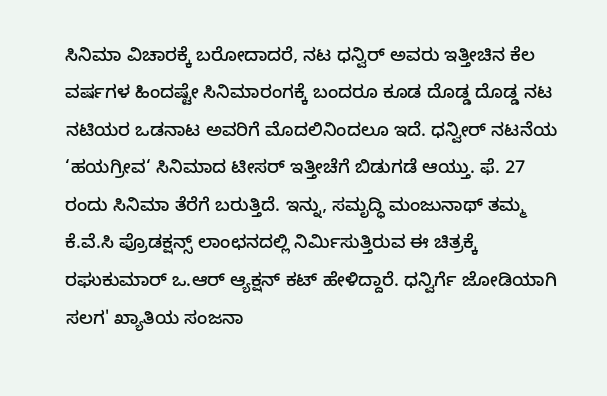ಸಿನಿಮಾ ವಿಚಾರಕ್ಕೆ ಬರೋದಾದರೆ, ನಟ ಧನ್ವಿರ್ ಅವರು ಇತ್ತೀಚಿನ ಕೆಲ ವರ್ಷಗಳ ಹಿಂದಷ್ಟೇ ಸಿನಿಮಾರಂಗಕ್ಕೆ ಬಂದರೂ ಕೂಡ ದೊಡ್ಡ ದೊಡ್ಡ ನಟ ನಟಿಯರ ಒಡನಾಟ ಅವರಿಗೆ ಮೊದಲಿನಿಂದಲೂ ಇದೆ. ಧನ್ವೀರ್ ನಟನೆಯ ‘ಹಯಗ್ರೀವ‘ ಸಿನಿಮಾದ ಟೀಸರ್ ಇತ್ತೀಚೆಗೆ ಬಿಡುಗಡೆ ಆಯ್ತು. ಫೆ. 27 ರಂದು ಸಿನಿಮಾ ತೆರೆಗೆ ಬರುತ್ತಿದೆ. ಇನ್ನು, ಸಮೃದ್ಧಿ ಮಂಜುನಾಥ್ ತಮ್ಮ ಕೆ.ವೆ.ಸಿ ಪ್ರೊಡಕ್ಷನ್ಸ್ ಲಾಂಛನದಲ್ಲಿ ನಿರ್ಮಿಸುತ್ತಿರುವ ಈ ಚಿತ್ರಕ್ಕೆ ರಘುಕುಮಾರ್ ಒ.ಆರ್ ಆ್ಯಕ್ಷನ್ ಕಟ್ ಹೇಳಿದ್ದಾರೆ. ಧನ್ವಿರ್ಗೆ ಜೋಡಿಯಾಗಿ ಸಲಗ' ಖ್ಯಾತಿಯ ಸಂಜನಾ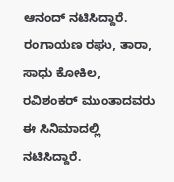ಆನಂದ್ ನಟಿಸಿದ್ದಾರೆ. ರಂಗಾಯಣ ರಘು, ತಾರಾ, ಸಾಧು ಕೋಕಿಲ, ರವಿಶಂಕರ್ ಮುಂತಾದವರು ಈ ಸಿನಿಮಾದಲ್ಲಿ ನಟಿಸಿದ್ದಾರೆ.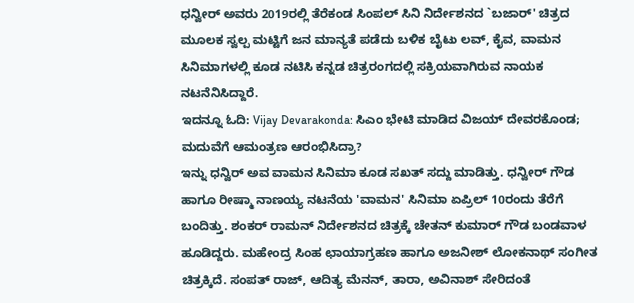ಧನ್ವೀರ್ ಅವರು 2019ರಲ್ಲಿ ತೆರೆಕಂಡ ಸಿಂಪಲ್ ಸಿನಿ ನಿರ್ದೇಶನದ `ಬಜಾರ್' ಚಿತ್ರದ ಮೂಲಕ ಸ್ವಲ್ಪ ಮಟ್ಟಿಗೆ ಜನ ಮಾನ್ಯತೆ ಪಡೆದು ಬಳಿಕ ಬೈಟು ಲವ್, ಕೈವ, ವಾಮನ ಸಿನಿಮಾಗಳಲ್ಲಿ ಕೂಡ ನಟಿಸಿ ಕನ್ನಡ ಚಿತ್ರರಂಗದಲ್ಲಿ ಸಕ್ರಿಯವಾಗಿರುವ ನಾಯಕ ನಟನೆನಿಸಿದ್ದಾರೆ.
ಇದನ್ನೂ ಓದಿ: Vijay Devarakonda: ಸಿಎಂ ಭೇಟಿ ಮಾಡಿದ ವಿಜಯ್ ದೇವರಕೊಂಡ; ಮದುವೆಗೆ ಆಮಂತ್ರಣ ಆರಂಭಿಸಿದ್ರಾ?
ಇನ್ನು ಧನ್ವಿರ್ ಅವ ವಾಮನ ಸಿನಿಮಾ ಕೂಡ ಸಖತ್ ಸದ್ದು ಮಾಡಿತ್ತು. ಧನ್ವೀರ್ ಗೌಡ ಹಾಗೂ ರೀಷ್ಮಾ ನಾಣಯ್ಯ ನಟನೆಯ 'ವಾಮನ' ಸಿನಿಮಾ ಏಪ್ರಿಲ್ 10ರಂದು ತೆರೆಗೆ ಬಂದಿತ್ತು. ಶಂಕರ್ ರಾಮನ್ ನಿರ್ದೇಶನದ ಚಿತ್ರಕ್ಕೆ ಚೇತನ್ ಕುಮಾರ್ ಗೌಡ ಬಂಡವಾಳ ಹೂಡಿದ್ದರು. ಮಹೇಂದ್ರ ಸಿಂಹ ಛಾಯಾಗ್ರಹಣ ಹಾಗೂ ಅಜನೀಶ್ ಲೋಕನಾಥ್ ಸಂಗೀತ ಚಿತ್ರಕ್ಕಿದೆ. ಸಂಪತ್ ರಾಜ್, ಆದಿತ್ಯ ಮೆನನ್, ತಾರಾ, ಅವಿನಾಶ್ ಸೇರಿದಂತೆ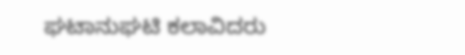ಘಟಾನುಘಟಿ ಕಲಾವಿದರು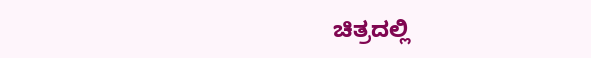ಚಿತ್ರದಲ್ಲಿ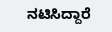ನಟಿಸಿದ್ದಾರೆ